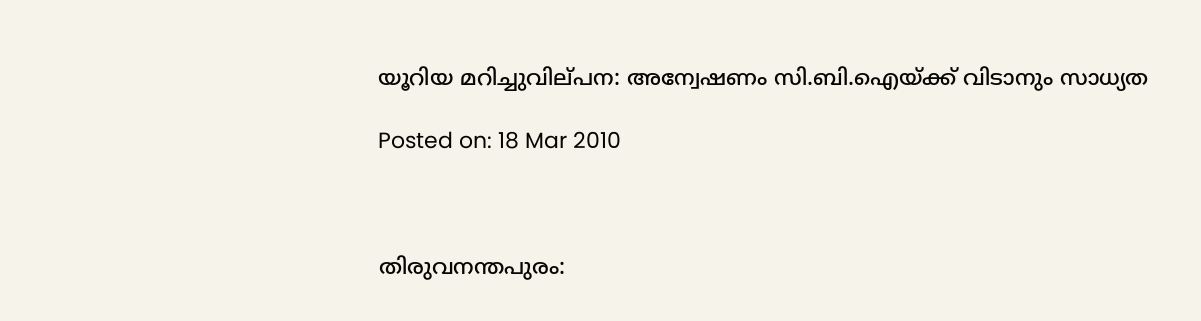യൂറിയ മറിച്ചുവില്‌പന: അന്വേഷണം സി.ബി.ഐയ്ക്ക് വിടാനും സാധ്യത

Posted on: 18 Mar 2010



തിരുവനന്തപുരം: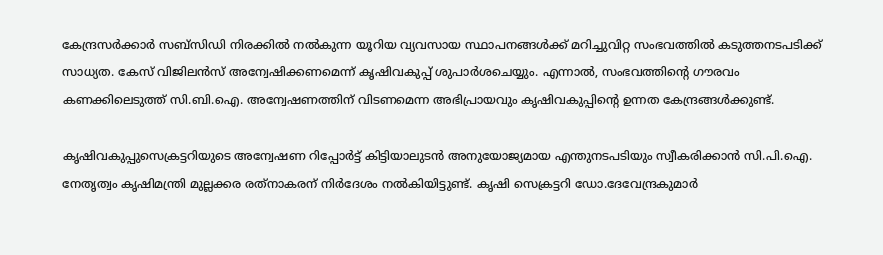കേന്ദ്രസര്‍ക്കാര്‍ സബ്‌സിഡി നിരക്കില്‍ നല്‍കുന്ന യൂറിയ വ്യവസായ സ്ഥാപനങ്ങള്‍ക്ക് മറിച്ചുവിറ്റ സംഭവത്തില്‍ കടുത്തനടപടിക്ക് സാധ്യത. കേസ് വിജിലന്‍സ് അന്വേഷിക്കണമെന്ന് കൃഷിവകുപ്പ് ശുപാര്‍ശചെയ്യും. എന്നാല്‍, സംഭവത്തിന്റെ ഗൗരവം കണക്കിലെടുത്ത് സി.ബി.ഐ. അന്വേഷണത്തിന് വിടണമെന്ന അഭിപ്രായവും കൃഷിവകുപ്പിന്റെ ഉന്നത കേന്ദ്രങ്ങള്‍ക്കുണ്ട്.

കൃഷിവകുപ്പുസെക്രട്ടറിയുടെ അന്വേഷണ റിപ്പോര്‍ട്ട് കിട്ടിയാലുടന്‍ അനുയോജ്യമായ എന്തുനടപടിയും സ്വീകരിക്കാന്‍ സി.പി.ഐ. നേതൃത്വം കൃഷിമന്ത്രി മുല്ലക്കര രത്‌നാകരന് നിര്‍ദേശം നല്‍കിയിട്ടുണ്ട്. കൃഷി സെക്രട്ടറി ഡോ.ദേവേന്ദ്രകുമാര്‍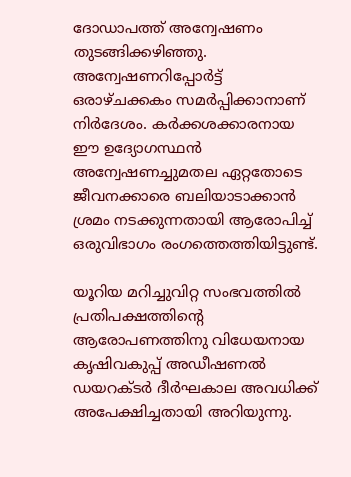ദോഡാപത്ത് അന്വേഷണം തുടങ്ങിക്കഴിഞ്ഞു. അന്വേഷണറിപ്പോര്‍ട്ട് ഒരാഴ്ചക്കകം സമര്‍പ്പിക്കാനാണ് നിര്‍ദേശം. കര്‍ക്കശക്കാരനായ ഈ ഉദ്യോഗസ്ഥന്‍ അന്വേഷണച്ചുമതല ഏറ്റതോടെ ജീവനക്കാരെ ബലിയാടാക്കാന്‍ ശ്രമം നടക്കുന്നതായി ആരോപിച്ച് ഒരുവിഭാഗം രംഗത്തെത്തിയിട്ടുണ്ട്.

യൂറിയ മറിച്ചുവിറ്റ സംഭവത്തില്‍ പ്രതിപക്ഷത്തിന്റെ ആരോപണത്തിനു വിധേയനായ കൃഷിവകുപ്പ് അഡീഷണല്‍ ഡയറക്ടര്‍ ദീര്‍ഘകാല അവധിക്ക് അപേക്ഷിച്ചതായി അറിയുന്നു.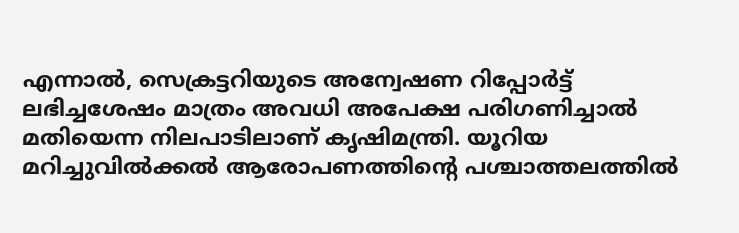എന്നാല്‍, സെക്രട്ടറിയുടെ അന്വേഷണ റിപ്പോര്‍ട്ട് ലഭിച്ചശേഷം മാത്രം അവധി അപേക്ഷ പരിഗണിച്ചാല്‍ മതിയെന്ന നിലപാടിലാണ് കൃഷിമന്ത്രി. യൂറിയ മറിച്ചുവില്‍ക്കല്‍ ആരോപണത്തിന്റെ പശ്ചാത്തലത്തില്‍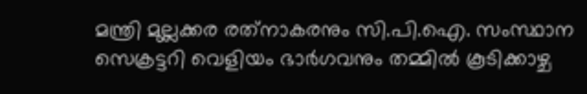മന്ത്രി മുല്ലക്കര രത്‌നാകരനും സി.പി.ഐ. സംസ്ഥാന സെക്രട്ടറി വെളിയം ഭാര്‍ഗവനും തമ്മില്‍ കൂടിക്കാഴ്ച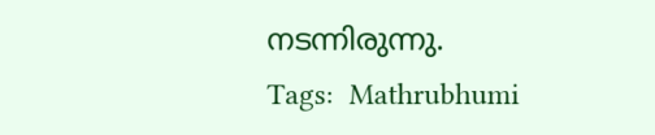നടന്നിരുന്നു.
Tags:  Mathrubhumi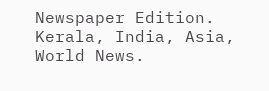Newspaper Edition. Kerala, India, Asia, World News.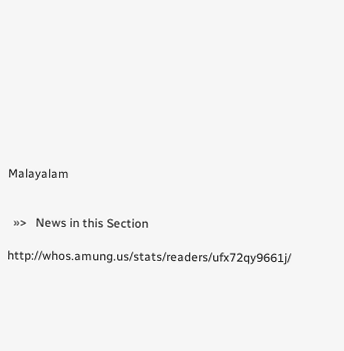Malayalam


  »>   News in this Section

http://whos.amung.us/stats/readers/ufx72qy9661j/